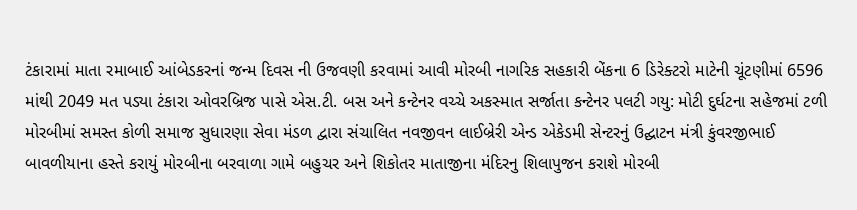ટંકારામાં માતા રમાબાઈ આંબેડકરનાં જન્મ દિવસ ની ઉજવણી કરવામાં આવી મોરબી નાગરિક સહકારી બેંકના 6 ડિરેક્ટરો માટેની ચૂંટણીમાં 6596 માંથી 2049 મત પડ્યા ટંકારા ઓવરબ્રિજ પાસે એસ.ટી. બસ અને કન્ટેનર વચ્ચે અકસ્માત સર્જાતા કન્ટેનર પલટી ગયુ: મોટી દુર્ઘટના સહેજમાં ટળી મોરબીમાં સમસ્ત કોળી સમાજ સુધારણા સેવા મંડળ દ્વારા સંચાલિત નવજીવન લાઈબ્રેરી એન્ડ એકેડમી સેન્ટરનું ઉદ્ઘાટન મંત્રી કુંવરજીભાઈ બાવળીયાના હસ્તે કરાયું મોરબીના બરવાળા ગામે બહુચર અને શિકોતર માતાજીના મંદિરનુ શિલાપુજન કરાશે મોરબી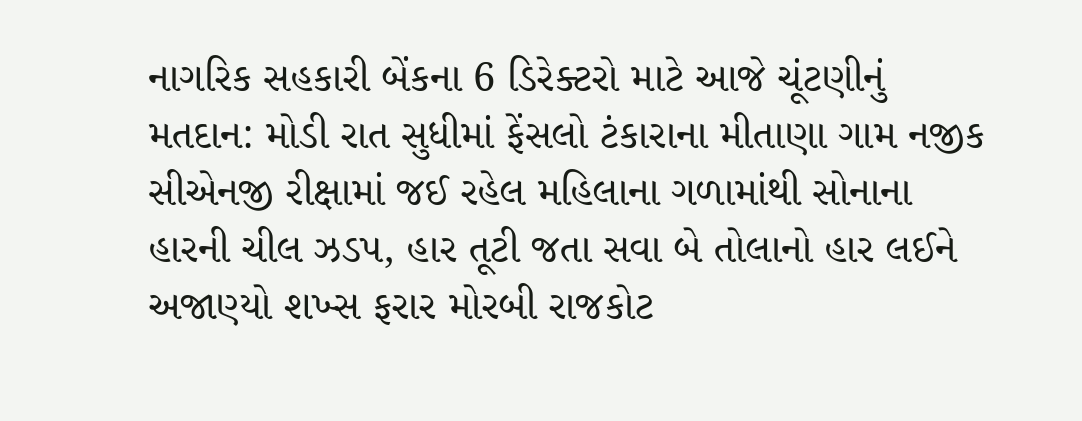નાગરિક સહકારી બેંકના 6 ડિરેક્ટરો માટે આજે ચૂંટણીનું મતદાન: મોડી રાત સુધીમાં ફેંસલો ટંકારાના મીતાણા ગામ નજીક સીએનજી રીક્ષામાં જઈ રહેલ મહિલાના ગળામાંથી સોનાના હારની ચીલ ઝડપ, હાર તૂટી જતા સવા બે તોલાનો હાર લઈને અજાણ્યો શખ્સ ફરાર મોરબી રાજકોટ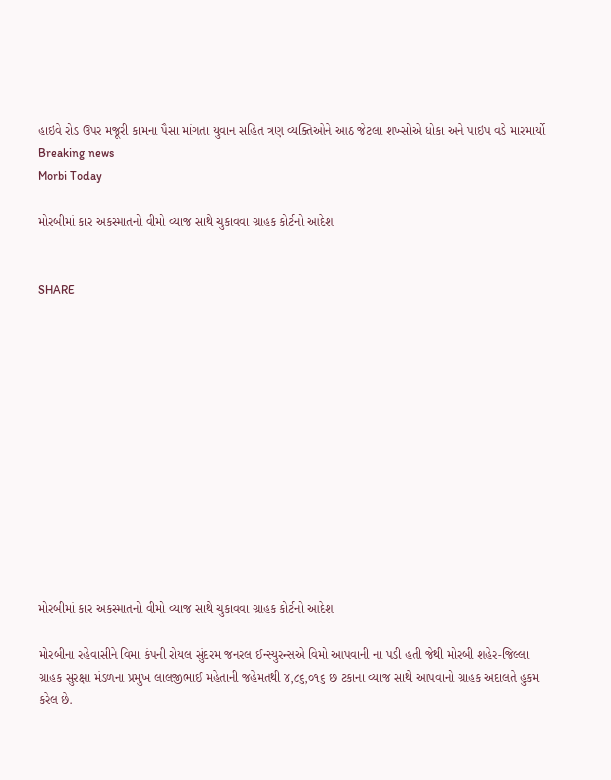હાઇવે રોડ ઉપર મજૂરી કામના પૈસા માંગતા યુવાન સહિત ત્રણ વ્યક્તિઓને આઠ જેટલા શખ્સોએ ધોકા અને પાઇપ વડે મારમાર્યો
Breaking news
Morbi Today

મોરબીમાં કાર અકસ્માતનો વીમો વ્યાજ સાથે ચુકાવવા ગ્રાહક કોર્ટનો આદેશ


SHARE













મોરબીમાં કાર અકસ્માતનો વીમો વ્યાજ સાથે ચુકાવવા ગ્રાહક કોર્ટનો આદેશ

મોરબીના રહેવાસીને વિમા કંપની રોયલ સુંદરમ જનરલ ઈન્સ્યુરન્સએ વિમો આપવાની ના પડી હતી જેથી મોરબી શહેર-જિલ્લા ગ્રાહક સુરક્ષા મંડળના પ્રમુખ લાલજીભાઈ મહેતાની જહેમતથી ૪,૮૬,૦૧૬ છ ટકાના વ્યાજ સાથે આપવાનો ગ્રાહક અદાલતે હુકમ કરેલ છે.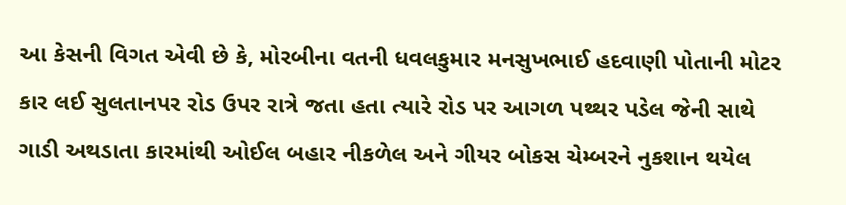આ કેસની વિગત એવી છે કે, મોરબીના વતની ધવલકુમાર મનસુખભાઈ હદવાણી પોતાની મોટર કાર લઈ સુલતાનપર રોડ ઉપર રાત્રે જતા હતા ત્યારે રોડ પર આગળ પથ્થર પડેલ જેની સાથે ગાડી અથડાતા કારમાંથી ઓઈલ બહાર નીકળેલ અને ગીયર બોકસ ચેમ્બરને નુકશાન થયેલ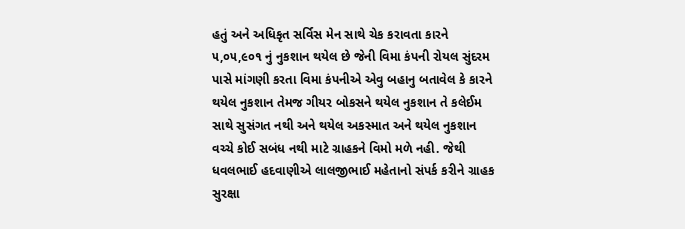હતું અને અધિકૃત સર્વિસ મેન સાથે ચેક કરાવતા કારને ૫,૦૫,૯૦૧ નું નુકશાન થયેલ છે જેની વિમા કંપની રોયલ સુંદરમ પાસે માંગણી કરતા વિમા કંપનીએ એવુ બહાનુ બતાવેલ કે કારને થયેલ નુકશાન તેમજ ગીયર બોકસને થયેલ નુકશાન તે કલેઈમ સાથે સુસંગત નથી અને થયેલ અકસ્માત અને થયેલ નુકશાન વચ્ચે કોઈ સબંધ નથી માટે ગ્રાહકને વિમો મળે નહી. જેથી ધવલભાઈ હદવાણીએ લાલજીભાઈ મહેતાનો સંપર્ક કરીને ગ્રાહક સુરક્ષા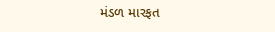મંડળ મારફત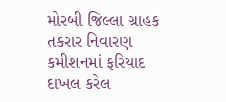મોરબી જિલ્લા ગ્રાહક તકરાર નિવારણ કમીશનમાં ફરિયાદ દાખલ કરેલ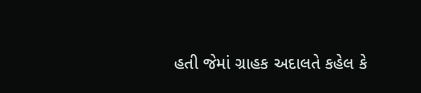હતી જેમાં ગ્રાહક અદાલતે કહેલ કે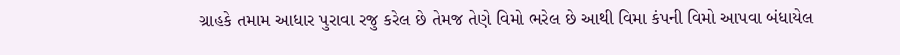ગ્રાહકે તમામ આધાર પુરાવા રજુ કરેલ છે તેમજ તેણે વિમો ભરેલ છે આથી વિમા કંપની વિમો આપવા બંધાયેલ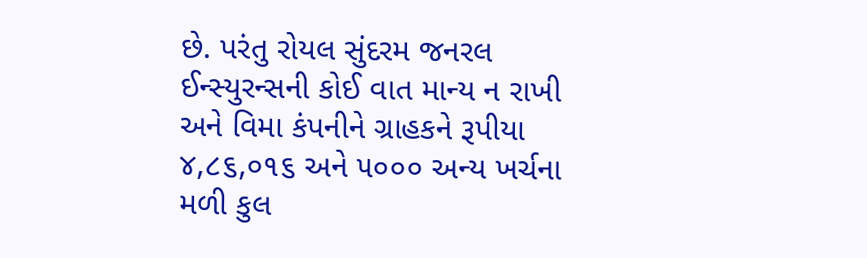છે. પરંતુ રોયલ સુંદરમ જનરલ ઈન્સ્યુરન્સની કોઈ વાત માન્ય ન રાખી અને વિમા કંપનીને ગ્રાહકને રૂપીયા ૪,૮૬,૦૧૬ અને ૫૦૦૦ અન્ય ખર્ચના મળી કુલ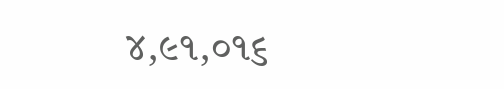૪,૯૧,૦૧૬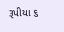રૂપીયા ૬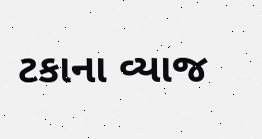ટકાના વ્યાજ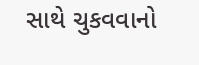સાથે ચુકવવાનો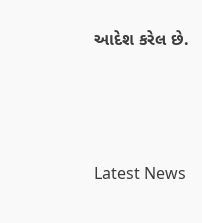આદેશ કરેલ છે.






Latest News